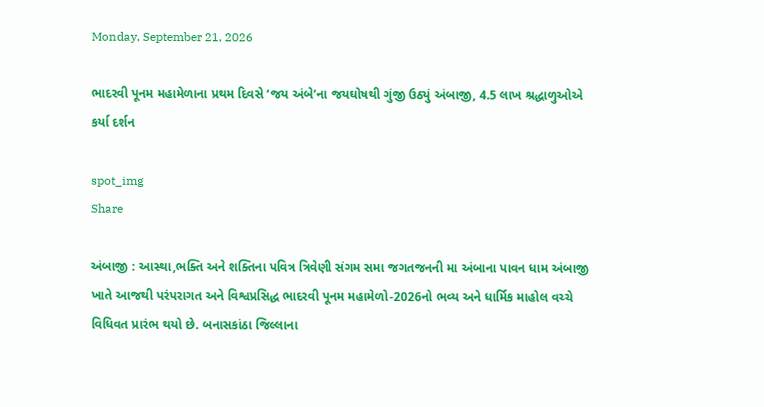Monday, September 21, 2026

ભાદરવી પૂનમ મહામેળાના પ્રથમ દિવસે ‘જય અંબે’ના જયઘોષથી ગુંજી ઉઠ્યું અંબાજી, 4.5 લાખ શ્રદ્ધાળુઓએ કર્યા દર્શન

spot_img
Share

અંબાજી : આસ્થા,ભક્તિ અને શક્તિના પવિત્ર ત્રિવેણી સંગમ સમા જગતજનની મા અંબાના પાવન ધામ અંબાજી ખાતે આજથી પરંપરાગત અને વિશ્વપ્રસિદ્ધ ભાદરવી પૂનમ મહામેળો-2026નો ભવ્ય અને ધાર્મિક માહોલ વચ્ચે વિધિવત પ્રારંભ થયો છે. બનાસકાંઠા જિલ્લાના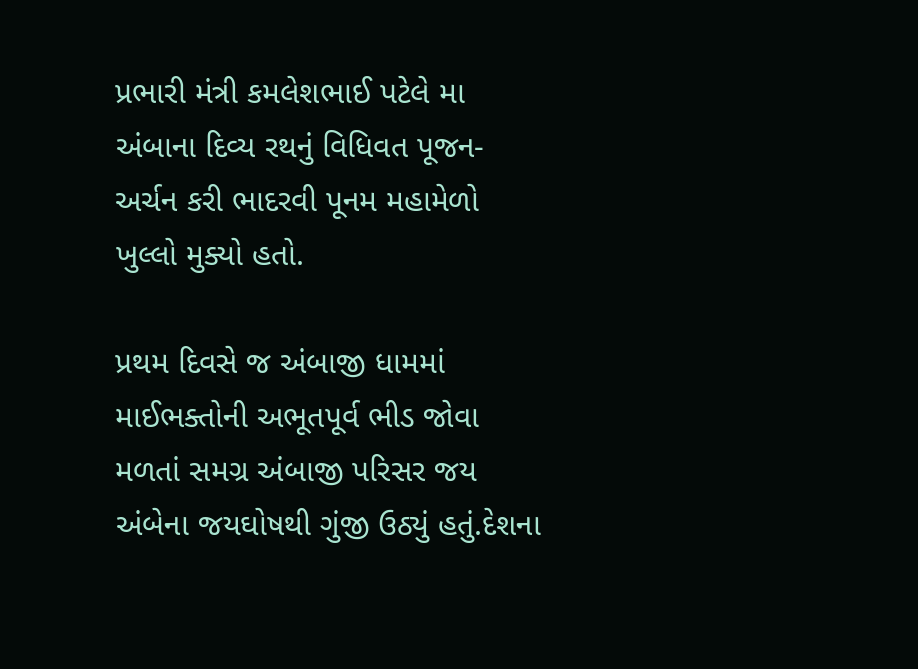પ્રભારી મંત્રી કમલેશભાઈ પટેલે મા અંબાના દિવ્ય રથનું વિધિવત પૂજન-અર્ચન કરી ભાદરવી પૂનમ મહામેળો ખુલ્લો મુક્યો હતો.

પ્રથમ દિવસે જ અંબાજી ધામમાં માઈભક્તોની અભૂતપૂર્વ ભીડ જોવા મળતાં સમગ્ર અંબાજી પરિસર જય અંબેના જયઘોષથી ગુંજી ઉઠ્યું હતું.દેશના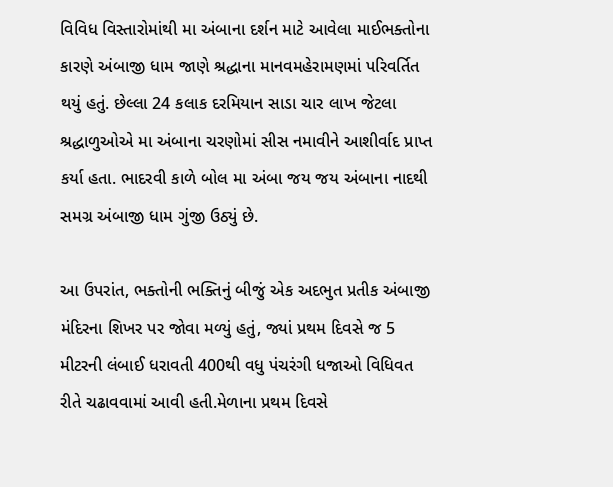વિવિધ વિસ્તારોમાંથી મા અંબાના દર્શન માટે આવેલા માઈભક્તોના કારણે અંબાજી ધામ જાણે શ્રદ્ધાના માનવમહેરામણમાં પરિવર્તિત થયું હતું. છેલ્લા 24 કલાક દરમિયાન સાડા ચાર લાખ જેટલા શ્રદ્ધાળુઓએ મા અંબાના ચરણોમાં સીસ નમાવીને આશીર્વાદ પ્રાપ્ત કર્યા હતા. ભાદરવી કાળે બોલ મા અંબા જય જય અંબાના નાદથી સમગ્ર અંબાજી ધામ ગુંજી ઉઠ્યું છે.

આ ઉપરાંત, ભક્તોની ભક્તિનું બીજું એક અદભુત પ્રતીક અંબાજી મંદિરના શિખર પર જોવા મળ્યું હતું, જ્યાં પ્રથમ દિવસે જ 5 મીટરની લંબાઈ ધરાવતી 400થી વધુ પંચરંગી ધજાઓ વિધિવત રીતે ચઢાવવામાં આવી હતી.મેળાના પ્રથમ દિવસે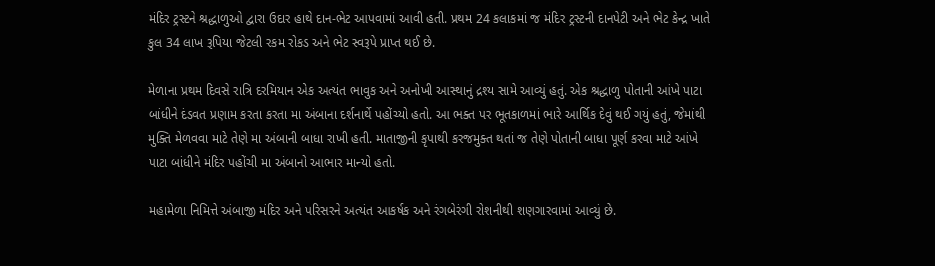મંદિર ટ્રસ્ટને શ્રદ્ધાળુઓ દ્વારા ઉદાર હાથે દાન-ભેટ આપવામાં આવી હતી. પ્રથમ 24 કલાકમાં જ મંદિર ટ્રસ્ટની દાનપેટી અને ભેટ કેન્દ્ર ખાતે કુલ 34 લાખ રૂપિયા જેટલી રકમ રોકડ અને ભેટ સ્વરૂપે પ્રાપ્ત થઈ છે.

મેળાના પ્રથમ દિવસે રાત્રિ દરમિયાન એક અત્યંત ભાવુક અને અનોખી આસ્થાનું દ્રશ્ય સામે આવ્યું હતું. એક શ્રદ્ધાળુ પોતાની આંખે પાટા બાંધીને દંડવત પ્રણામ કરતા કરતા મા અંબાના દર્શનાર્થે પહોંચ્યો હતો. આ ભક્ત પર ભૂતકાળમાં ભારે આર્થિક દેવું થઈ ગયું હતું, જેમાંથી મુક્તિ મેળવવા માટે તેણે મા અંબાની બાધા રાખી હતી. માતાજીની કૃપાથી કરજમુક્ત થતાં જ તેણે પોતાની બાધા પૂર્ણ કરવા માટે આંખે પાટા બાંધીને મંદિર પહોંચી મા અંબાનો આભાર માન્યો હતો.

મહામેળા નિમિત્તે અંબાજી મંદિર અને પરિસરને અત્યંત આકર્ષક અને રંગબેરંગી રોશનીથી શણગારવામાં આવ્યું છે.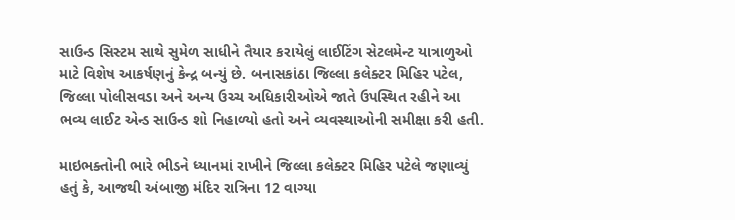સાઉન્ડ સિસ્ટમ સાથે સુમેળ સાધીને તૈયાર કરાયેલું લાઈટિંગ સેટલમેન્ટ યાત્રાળુઓ માટે વિશેષ આકર્ષણનું કેન્દ્ર બન્યું છે. બનાસકાંઠા જિલ્લા કલેક્ટર મિહિર પટેલ, જિલ્લા પોલીસવડા અને અન્ય ઉચ્ચ અધિકારીઓએ જાતે ઉપસ્થિત રહીને આ ભવ્ય લાઈટ એન્ડ સાઉન્ડ શો નિહાળ્યો હતો અને વ્યવસ્થાઓની સમીક્ષા કરી હતી.

માઇભક્તોની ભારે ભીડને ધ્યાનમાં રાખીને જિલ્લા કલેક્ટર મિહિર પટેલે જણાવ્યું હતું કે, આજથી અંબાજી મંદિર રાત્રિના 12 વાગ્યા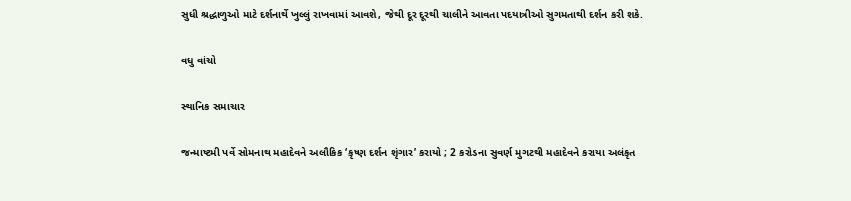સુધી શ્રદ્ધાળુઓ માટે દર્શનાર્થે ખુલ્લું રાખવામાં આવશે, જેથી દૂર દૂરથી ચાલીને આવતા પદયાત્રીઓ સુગમતાથી દર્શન કરી શકે.

વધુ વાંચો

સ્થાનિક સમાચાર

જન્માષ્ટમી પર્વે સોમનાથ મહાદેવને અલૌકિક ‘કૃષ્ણ દર્શન શૃંગાર’ કરાયો ; 2 કરોડના સુવર્ણ મુગટથી મહાદેવને કરાયા અલંકૃત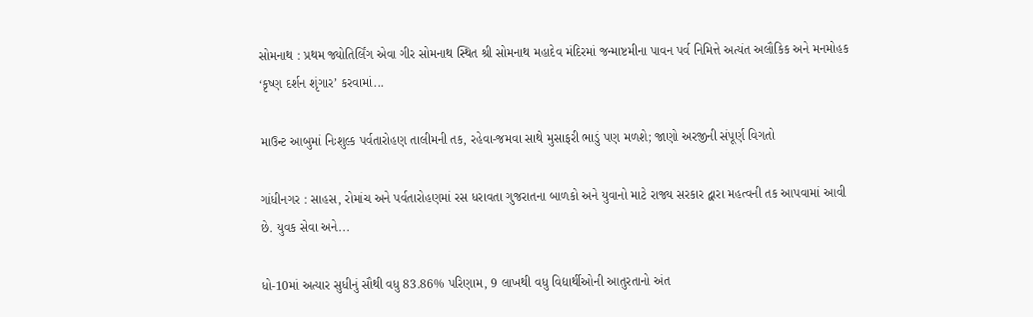સોમનાથ : પ્રથમ જ્યોતિર્લિંગ એવા ગીર સોમનાથ સ્થિત શ્રી સોમનાથ મહાદેવ મંદિરમાં જન્માષ્ટમીના પાવન પર્વ નિમિત્તે અત્યંત અલૌકિક અને મનમોહક ‘કૃષ્ણ દર્શન શૃંગાર’ કરવામાં...

માઉન્ટ આબુમાં નિઃશુલ્ક પર્વતારોહણ તાલીમની તક, રહેવા-જમવા સાથે મુસાફરી ભાડું પણ મળશે; જાણો અરજીની સંપૂર્ણ વિગતો

ગાંધીનગર : સાહસ, રોમાંચ અને પર્વતારોહણમાં રસ ધરાવતા ગુજરાતના બાળકો અને યુવાનો માટે રાજ્ય સરકાર દ્વારા મહત્વની તક આપવામાં આવી છે. યુવક સેવા અને...

ધો-10માં અત્યાર સુધીનું સૌથી વધુ 83.86% પરિણામ, 9 લાખથી વધુ વિદ્યાર્થીઓની આતુરતાનો અંત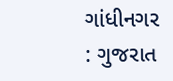ગાંધીનગર : ગુજરાત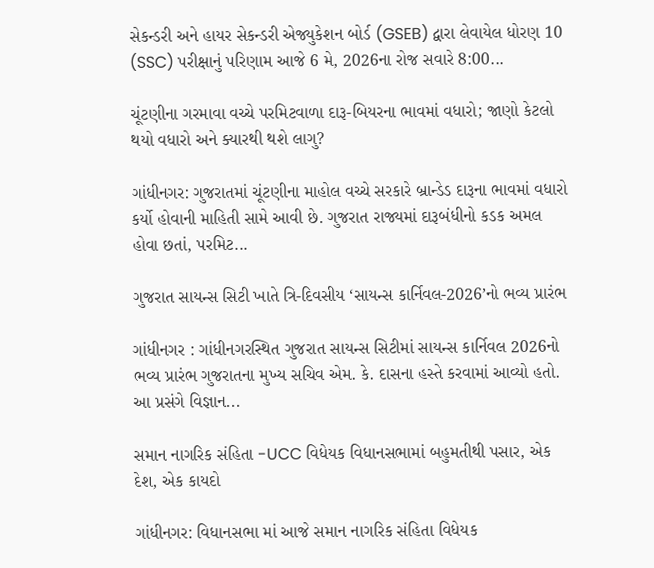સેકન્ડરી અને હાયર સેકન્ડરી એજ્યુકેશન બોર્ડ (GSEB) દ્વારા લેવાયેલ ધોરણ 10 (SSC) પરીક્ષાનું પરિણામ આજે 6 મે, 2026ના રોજ સવારે 8:00...

ચૂંટણીના ગરમાવા વચ્ચે પરમિટવાળા દારૂ-બિયરના ભાવમાં વધારો; જાણો કેટલો થયો વધારો અને ક્યારથી થશે લાગુ?

ગાંધીનગર: ગુજરાતમાં ચૂંટણીના માહોલ વચ્ચે સરકારે બ્રાન્ડેડ દારૂના ભાવમાં વધારો કર્યો હોવાની માહિતી સામે આવી છે. ગુજરાત રાજ્યમાં દારૂબંધીનો કડક અમલ હોવા છતાં, પરમિટ...

ગુજરાત સાયન્સ સિટી ખાતે ત્રિ-દિવસીય ‘સાયન્સ કાર્નિવલ-2026’નો ભવ્ય પ્રારંભ

ગાંધીનગર : ગાંધીનગરસ્થિત ગુજરાત સાયન્સ સિટીમાં સાયન્સ કાર્નિવલ 2026નો ભવ્ય પ્રારંભ ગુજરાતના મુખ્ય સચિવ એમ. કે. દાસના હસ્તે કરવામાં આવ્યો હતો. આ પ્રસંગે વિજ્ઞાન...

સમાન નાગરિક સંહિતા -UCC વિધેયક વિધાનસભામાં બહુમતીથી પસાર, એક દેશ, એક કાયદો

ગાંધીનગર: વિધાનસભા માં આજે સમાન નાગરિક સંહિતા વિધેયક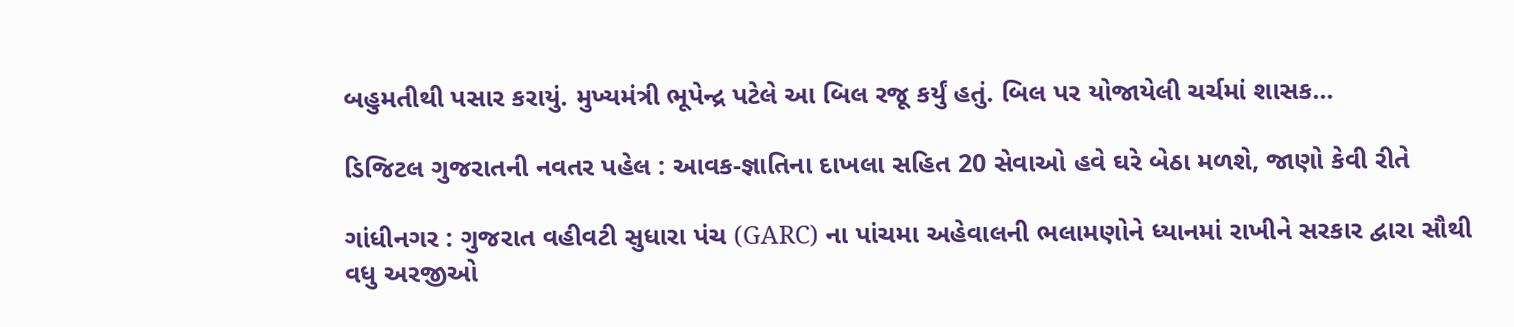બહુમતીથી પસાર કરાયું. મુખ્યમંત્રી ભૂપેન્દ્ર પટેલે આ બિલ રજૂ કર્યું હતું. બિલ પર યોજાયેલી ચર્ચમાં શાસક...

ડિજિટલ ગુજરાતની નવતર પહેલ : આવક-જ્ઞાતિના દાખલા સહિત 20 સેવાઓ હવે ઘરે બેઠા મળશે, જાણો કેવી રીતે

ગાંધીનગર : ગુજરાત વહીવટી સુધારા પંચ (GARC) ના પાંચમા અહેવાલની ભલામણોને ધ્યાનમાં રાખીને સરકાર દ્વારા સૌથી વધુ અરજીઓ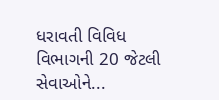ધરાવતી વિવિધ વિભાગની 20 જેટલી સેવાઓને...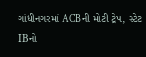ગાંધીનગરમાં ACBની મોટી ટ્રેપ, સ્ટેટ IBનો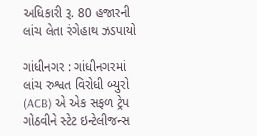અધિકારી રૂ. 80 હજારની લાંચ લેતા રંગેહાથ ઝડપાયો

ગાંધીનગર : ગાંધીનગરમાં લાંચ રુશ્વત વિરોધી બ્યુરો (ACB) એ એક સફળ ટ્રેપ ગોઠવીને સ્ટેટ ઇન્ટેલીજન્સ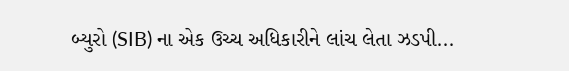બ્યુરો (SIB) ના એક ઉચ્ચ અધિકારીને લાંચ લેતા ઝડપી...